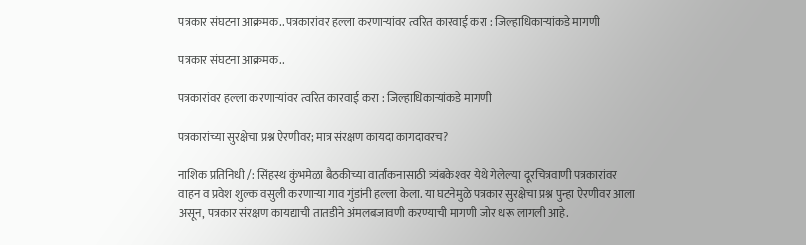पत्रकार संघटना आक्रमक.. पत्रकारांवर हल्ला करणाऱ्यांवर त्वरित कारवाई करा : जिल्हाधिकाऱ्यांकडे मागणी

पत्रकार संघटना आक्रमक..

पत्रकारांवर हल्ला करणाऱ्यांवर त्वरित कारवाई करा : जिल्हाधिकाऱ्यांकडे मागणी

पत्रकारांच्या सुरक्षेचा प्रश्न ऐरणीवर; मात्र संरक्षण कायदा कागदावरच?

नाशिक प्रतिनिधी /: सिंहस्थ कुंभमेळा बैठकीच्या वार्तांकनासाठी त्र्यंबकेश्‍वर येथे गेलेल्या दूरचित्रवाणी पत्रकारांवर वाहन व प्रवेश शुल्क वसुली करणाऱ्या गाव गुंडांनी हल्ला केला. या घटनेमुळे पत्रकार सुरक्षेचा प्रश्न पुन्हा ऐरणीवर आला असून, पत्रकार संरक्षण कायद्याची तातडीने अंमलबजावणी करण्याची मागणी जोर धरू लागली आहे.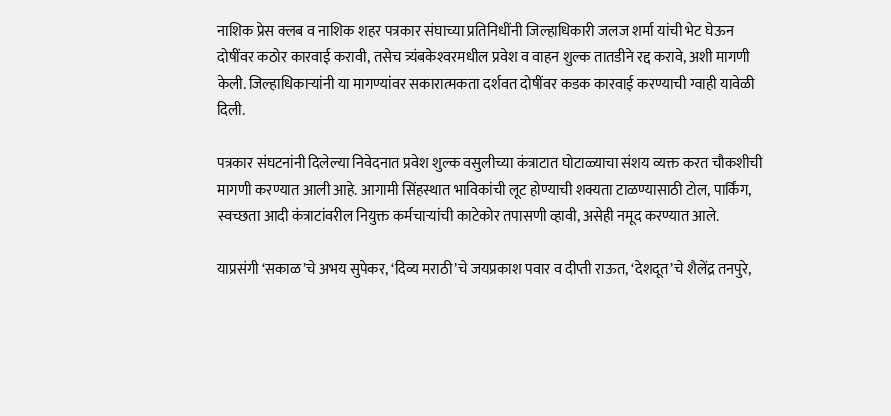नाशिक प्रेस क्लब व नाशिक शहर पत्रकार संघाच्या प्रतिनिधींनी जिल्हाधिकारी जलज शर्मा यांची भेट घेऊन दोषींवर कठोर कारवाई करावी, तसेच त्र्यंबकेश्‍वरमधील प्रवेश व वाहन शुल्क तातडीने रद्द करावे, अशी मागणी केली. जिल्हाधिकाऱ्यांनी या मागण्यांवर सकारात्मकता दर्शवत दोषींवर कडक कारवाई करण्याची ग्वाही यावेळी दिली.

पत्रकार संघटनांनी दिलेल्या निवेदनात प्रवेश शुल्क वसुलीच्या कंत्राटात घोटाळ्याचा संशय व्यक्त करत चौकशीची मागणी करण्यात आली आहे. आगामी सिंहस्थात भाविकांची लूट होण्याची शक्यता टाळण्यासाठी टोल, पार्किंग, स्वच्छता आदी कंत्राटांवरील नियुक्त कर्मचाऱ्यांची काटेकोर तपासणी व्हावी, असेही नमूद करण्यात आले.

याप्रसंगी ‘सकाळ’चे अभय सुपेकर, ‘दिव्य मराठी’चे जयप्रकाश पवार व दीप्ती राऊत, ‘देशदूत’चे शैलेंद्र तनपुरे,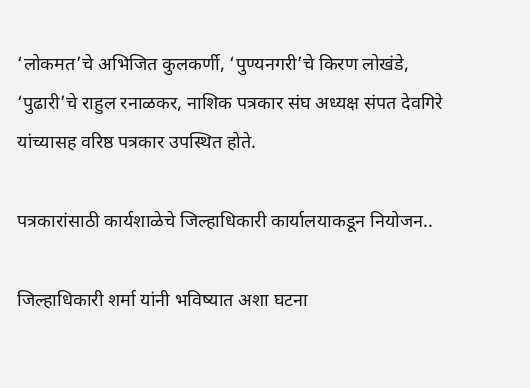‘लोकमत’चे अभिजित कुलकर्णी, ‘पुण्यनगरी’चे किरण लोखंडे, ‘पुढारी’चे राहुल रनाळकर, नाशिक पत्रकार संघ अध्यक्ष संपत देवगिरे यांच्यासह वरिष्ठ पत्रकार उपस्थित होते.

पत्रकारांसाठी कार्यशाळेचे जिल्हाधिकारी कार्यालयाकडून नियोजन..

जिल्हाधिकारी शर्मा यांनी भविष्यात अशा घटना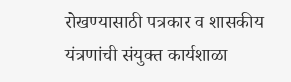रोखण्यासाठी पत्रकार व शासकीय यंत्रणांची संयुक्त कार्यशाळा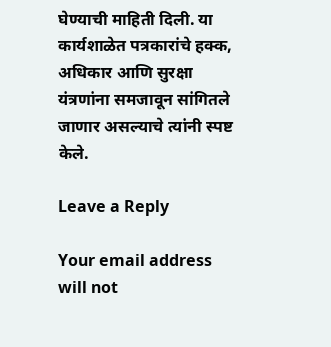घेण्याची माहिती दिली. या कार्यशाळेत पत्रकारांचे हक्क, अधिकार आणि सुरक्षा यंत्रणांना समजावून सांगितले जाणार असल्याचे त्यांनी स्पष्ट केले.

Leave a Reply

Your email address will not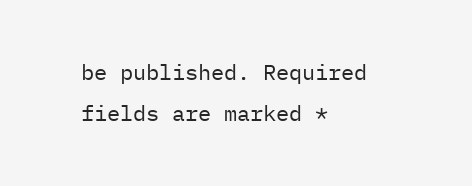be published. Required fields are marked *